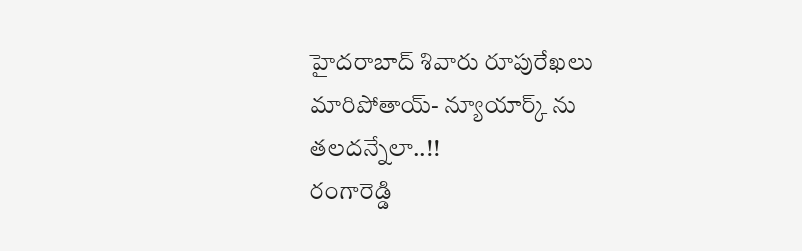హైదరాబాద్ శివారు రూపురేఖలు మారిపోతాయ్- న్యూయార్క్ ను తలదన్నేలా..!!
రంగారెడ్డి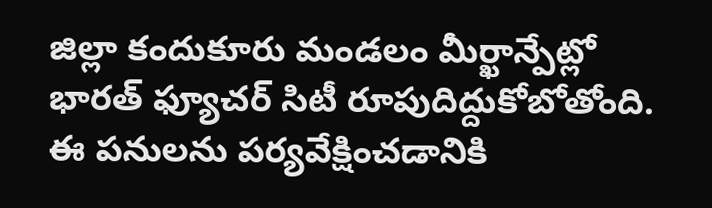జిల్లా కందుకూరు మండలం మీర్ఖాన్పేట్లో భారత్ ఫ్యూచర్ సిటీ రూపుదిద్దుకోబోతోంది. ఈ పనులను పర్యవేక్షించడానికి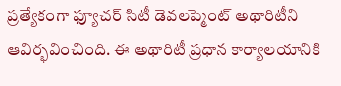ప్రత్యేకంగా ఫ్యూచర్ సిటీ డెవలప్మెంట్ అథారిటీని ఆవిర్భవించింది. ఈ అథారిటీ ప్రధాన కార్యాలయానికి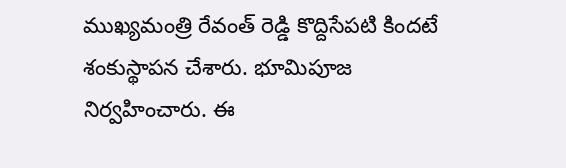ముఖ్యమంత్రి రేవంత్ రెడ్డి కొద్దిసేపటి కిందటే శంకుస్థాపన చేశారు. భూమిపూజ నిర్వహించారు. ఈ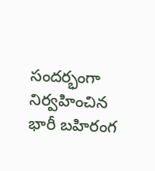సందర్భంగా నిర్వహించిన భారీ బహిరంగ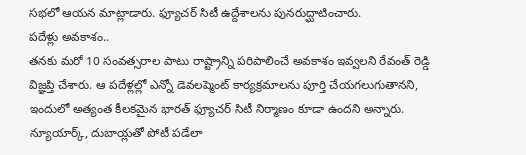సభలో ఆయన మాట్లాడారు. ఫ్యూచర్ సిటీ ఉద్దేశాలను పునరుద్ఘాటించారు.
పదేళ్లు అవకాశం..
తనకు మరో 10 సంవత్సరాల పాటు రాష్ట్రాన్ని పరిపాలించే అవకాశం ఇవ్వలని రేవంత్ రెడ్డి విజ్ఞప్తి చేశారు. ఆ పదేళ్లల్లో ఎన్నో డెవలప్మెంట్ కార్యక్రమాలను పూర్తి చేయగలుగుతానని, ఇందులో అత్యంత కీలకమైన భారత్ ఫ్యూచర్ సిటీ నిర్మాణం కూడా ఉందని అన్నారు. న్యూయార్క్, దుబాయ్లతో పోటీ పడేలా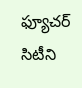ఫ్యూచర్ సిటీని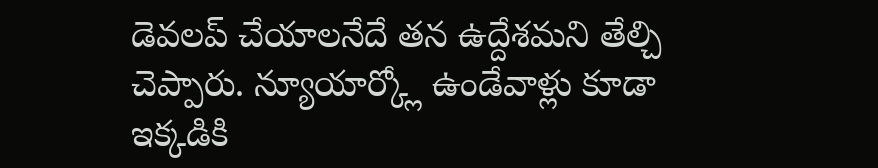డెవలప్ చేయాలనేదే తన ఉద్దేశమని తేల్చి చెప్పారు. న్యూయార్క్లో ఉండేవాళ్లు కూడా ఇక్కడికి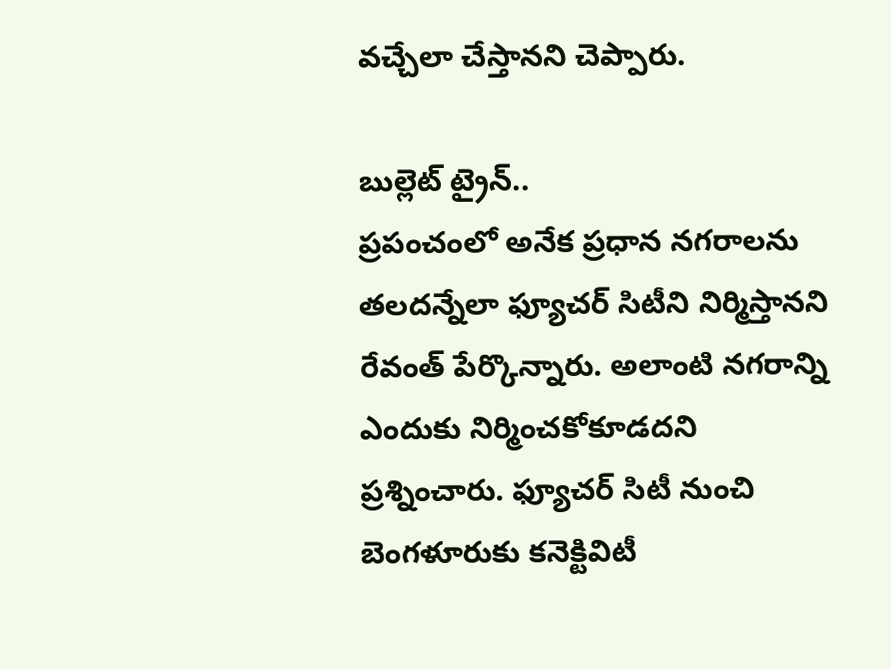వచ్చేలా చేస్తానని చెప్పారు.

బుల్లెట్ ట్రైన్..
ప్రపంచంలో అనేక ప్రధాన నగరాలను తలదన్నేలా ఫ్యూచర్ సిటీని నిర్మిస్తానని రేవంత్ పేర్కొన్నారు. అలాంటి నగరాన్ని ఎందుకు నిర్మించకోకూడదని ప్రశ్నించారు. ఫ్యూచర్ సిటీ నుంచి బెంగళూరుకు కనెక్టివిటీ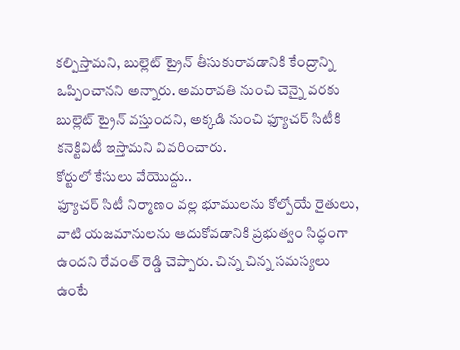కల్పిస్తామని, బుల్లెట్ ట్రైన్ తీసుకురావడానికి కేంద్రాన్ని ఒప్పించానని అన్నారు. అమరావతి నుంచి చెన్నై వరకు బుల్లెట్ ట్రైన్ వస్తుందని, అక్కడి నుంచి ఫ్యూచర్ సిటీకి కనెక్టివిటీ ఇస్తామని వివరించారు.
కోర్టులో కేసులు వేయొద్దు..
ఫ్యూచర్ సిటీ నిర్మాణం వల్ల భూములను కోల్పోయే రైతులు, వాటి యజమానులను ఆదుకోవడానికి ప్రభుత్వం సిద్ధంగా ఉందని రేవంత్ రెడ్డి చెప్పారు. చిన్న చిన్న సమస్యలు ఉంటే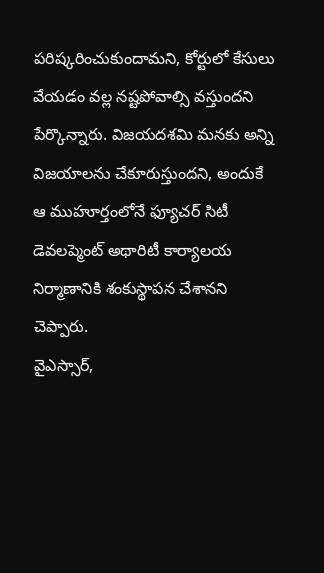పరిష్కరించుకుందామని, కోర్టులో కేసులు వేయడం వల్ల నష్టపోవాల్సి వస్తుందని పేర్కొన్నారు. విజయదశమి మనకు అన్ని విజయాలను చేకూరుస్తుందని, అందుకే ఆ ముహూర్తంలోనే ఫ్యూచర్ సిటీ డెవలప్మెంట్ అథారిటీ కార్యాలయ నిర్మాణానికి శంకుస్థాపన చేశానని చెప్పారు.
వైఎస్సార్,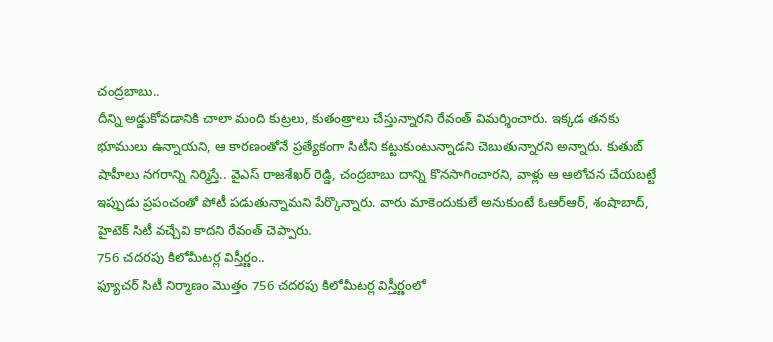చంద్రబాబు..
దీన్ని అడ్డుకోవడానికి చాలా మంది కుట్రలు, కుతంత్రాలు చేస్తున్నారని రేవంత్ విమర్శించారు. ఇక్కడ తనకు భూములు ఉన్నాయని, ఆ కారణంతోనే ప్రత్యేకంగా సిటీని కట్టుకుంటున్నాడని చెబుతున్నారని అన్నారు. కుతుబ్ షాహీలు నగరాన్ని నిర్మిస్తే.. వైఎస్ రాజశేఖర్ రెడ్డి, చంద్రబాబు దాన్ని కొనసాగించారని, వాళ్లు ఆ ఆలోచన చేయబట్టే ఇప్పుడు ప్రపంచంతో పోటీ పడుతున్నామని పేర్కొన్నారు. వారు మాకెందుకులే అనుకుంటే ఓఆర్ఆర్, శంషాబాద్, హైటెక్ సిటీ వచ్చేవి కాదని రేవంత్ చెప్పారు.
756 చదరపు కిలోమీటర్ల విస్తీర్ణం..
ఫ్యూచర్ సిటీ నిర్మాణం మొత్తం 756 చదరపు కిలోమీటర్ల విస్తీర్ణంలో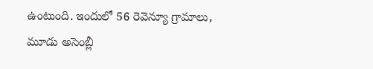ఉంటుంది. ఇందులో 56 రెవెన్యూ గ్రామాలు, మూడు అసెంబ్లీ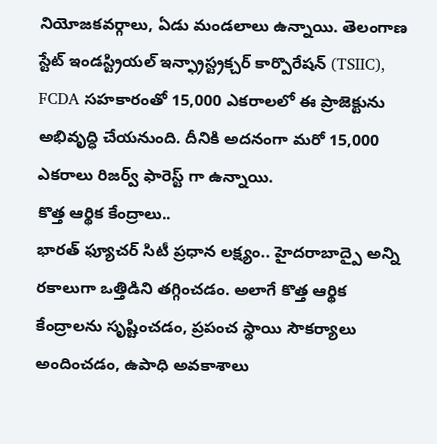నియోజకవర్గాలు, ఏడు మండలాలు ఉన్నాయి. తెలంగాణ స్టేట్ ఇండస్ట్రియల్ ఇన్ఫ్రాస్ట్రక్చర్ కార్పొరేషన్ (TSIIC), FCDA సహకారంతో 15,000 ఎకరాలలో ఈ ప్రాజెక్టును అభివృద్ధి చేయనుంది. దీనికి అదనంగా మరో 15,000 ఎకరాలు రిజర్వ్ ఫారెస్ట్ గా ఉన్నాయి.
కొత్త ఆర్థిక కేంద్రాలు..
భారత్ ఫ్యూచర్ సిటీ ప్రధాన లక్ష్యం.. హైదరాబాద్పై అన్ని రకాలుగా ఒత్తిడిని తగ్గించడం. అలాగే కొత్త ఆర్థిక కేంద్రాలను సృష్టించడం, ప్రపంచ స్థాయి సౌకర్యాలు అందించడం, ఉపాధి అవకాశాలు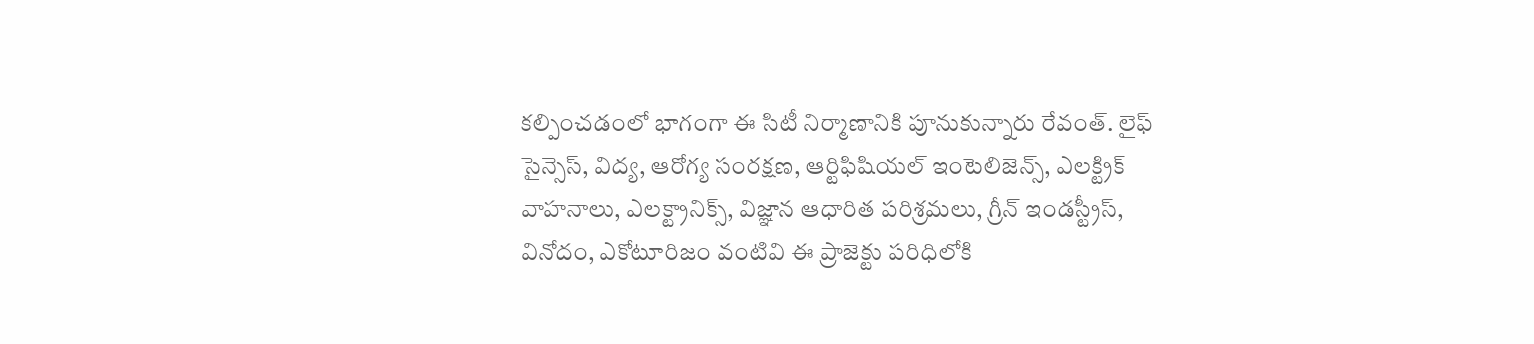కల్పించడంలో భాగంగా ఈ సిటీ నిర్మాణానికి పూనుకున్నారు రేవంత్. లైఫ్ సైన్సెస్, విద్య, ఆరోగ్య సంరక్షణ, ఆర్టిఫిషియల్ ఇంటెలిజెన్స్, ఎలక్ట్రిక్ వాహనాలు, ఎలక్ట్రానిక్స్, విజ్ఞాన ఆధారిత పరిశ్రమలు, గ్రీన్ ఇండస్ట్రీస్, వినోదం, ఎకోటూరిజం వంటివి ఈ ప్రాజెక్టు పరిధిలోకి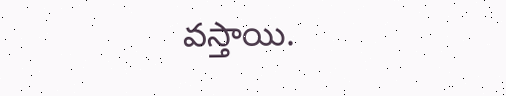వస్తాయి.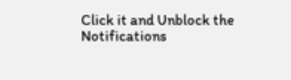Click it and Unblock the Notifications